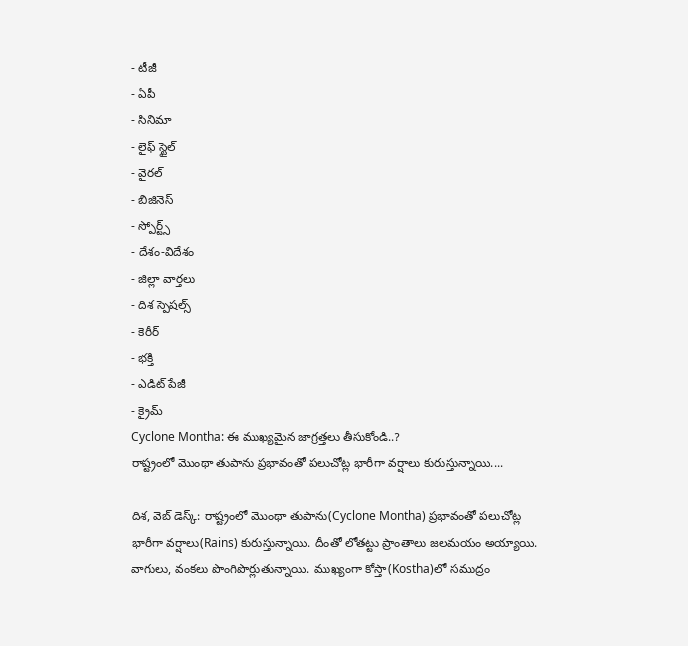- టీజీ
- ఏపీ
- సినిమా
- లైఫ్ స్టైల్
- వైరల్
- బిజినెస్
- స్పోర్ట్స్
- దేశం-విదేశం
- జిల్లా వార్తలు
- దిశ స్పెషల్స్
- కెరీర్
- భక్తి
- ఎడిట్ పేజీ
- క్రైమ్
Cyclone Montha: ఈ ముఖ్యమైన జాగ్రత్తలు తీసుకోండి..?
రాష్ట్రంలో మొంథా తుపాను ప్రభావంతో పలుచోట్ల భారీగా వర్షాలు కురుస్తున్నాయి....

దిశ, వెబ్ డెస్క్: రాష్ట్రంలో మొంథా తుపాను(Cyclone Montha) ప్రభావంతో పలుచోట్ల భారీగా వర్షాలు(Rains) కురుస్తున్నాయి. దీంతో లోతట్టు ప్రాంతాలు జలమయం అయ్యాయి. వాగులు, వంకలు పొంగిపొర్లుతున్నాయి. ముఖ్యంగా కోస్తా(Kostha)లో సముద్రం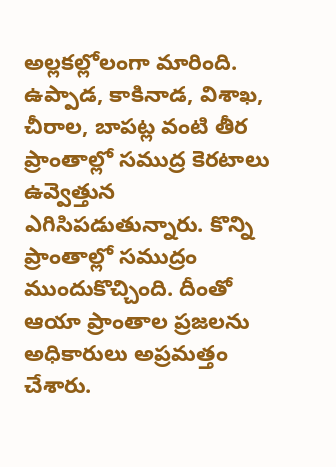అల్లకల్లోలంగా మారింది. ఉప్పాడ, కాకినాడ, విశాఖ, చీరాల, బాపట్ల వంటి తీర ప్రాంతాల్లో సముద్ర కెరటాలు ఉవ్వెత్తున ఎగిసిపడుతున్నారు. కొన్ని ప్రాంతాల్లో సముద్రం ముందుకొచ్చింది. దీంతో ఆయా ప్రాంతాల ప్రజలను అధికారులు అప్రమత్తం చేశారు.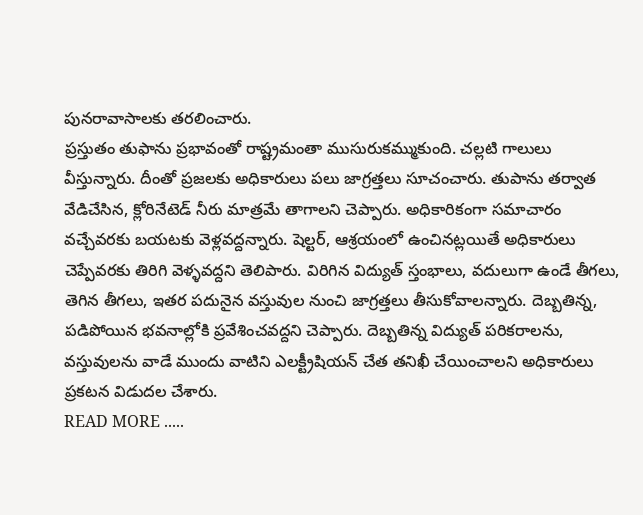పునరావాసాలకు తరలించారు.
ప్రస్తుతం తుఫాను ప్రభావంతో రాష్ట్రమంతా ముసురుకమ్ముకుంది. చల్లటి గాలులు వీస్తున్నారు. దీంతో ప్రజలకు అధికారులు పలు జాగ్రత్తలు సూచంచారు. తుపాను తర్వాత వేడిచేసిన, క్లోరినేటెడ్ నీరు మాత్రమే తాగాలని చెప్పారు. అధికారికంగా సమాచారం వచ్చేవరకు బయటకు వెళ్లవద్దన్నారు. షెల్టర్, ఆశ్రయంలో ఉంచినట్లయితే అధికారులు చెప్పేవరకు తిరిగి వెళ్ళవద్దని తెలిపారు. విరిగిన విద్యుత్ స్తంభాలు, వదులుగా ఉండే తీగలు, తెగిన తీగలు, ఇతర పదునైన వస్తువుల నుంచి జాగ్రత్తలు తీసుకోవాలన్నారు. దెబ్బతిన్న, పడిపోయిన భవనాల్లోకి ప్రవేశించవద్దని చెప్పారు. దెబ్బతిన్న విద్యుత్ పరికరాలను, వస్తువులను వాడే ముందు వాటిని ఎలక్ట్రీషియన్ చేత తనిఖీ చేయించాలని అధికారులు ప్రకటన విడుదల చేశారు.
READ MORE .....